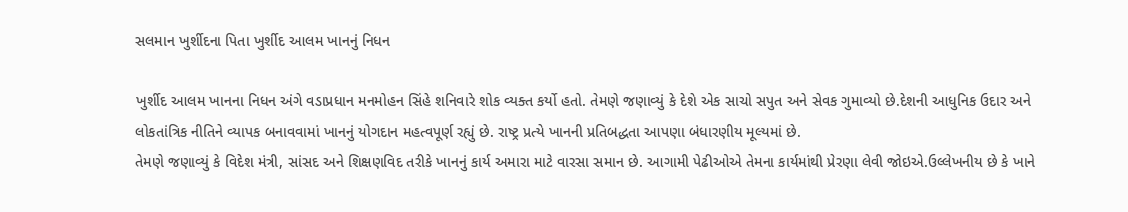સલમાન ખુર્શીદના પિતા ખુર્શીદ આલમ ખાનનું નિધન

ખુર્શીદ આલમ ખાનના નિધન અંગે વડાપ્રધાન મનમોહન સિંહે શનિવારે શોક વ્યક્ત કર્યો હતો. તેમણે જણાવ્યું કે દેશે એક સાચો સપુત અને સેવક ગુમાવ્યો છે.દેશની આધુનિક ઉદાર અને લોકતાંત્રિક નીતિને વ્યાપક બનાવવામાં ખાનનું યોગદાન મહત્વપૂર્ણ રહ્યું છે. રાષ્ટ્ર પ્રત્યે ખાનની પ્રતિબદ્ધતા આપણા બંધારણીય મૂલ્યમાં છે.
તેમણે જણાવ્યું કે વિદેશ મંત્રી, સાંસદ અને શિક્ષણવિદ તરીકે ખાનનું કાર્ય અમારા માટે વારસા સમાન છે. આગામી પેઢીઓએ તેમના કાર્યમાંથી પ્રેરણા લેવી જોઇએ.ઉલ્લેખનીય છે કે ખાને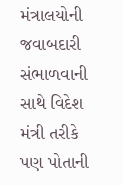મંત્રાલયોની જવાબદારી સંભાળવાની સાથે વિદેશ મંત્રી તરીકે પણ પોતાની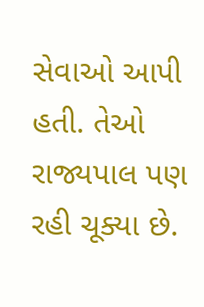સેવાઓ આપી હતી. તેઓ રાજ્યપાલ પણ રહી ચૂક્યા છે.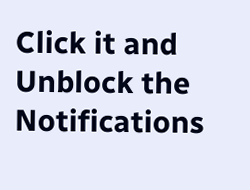Click it and Unblock the Notifications